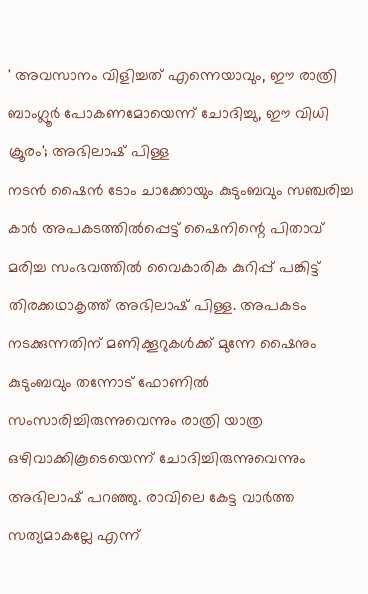' അവസാനം വിളിച്ചത് എന്നെയാവും, ഈ രാത്രി ബാംഗ്ലൂർ പോകണമോയെന്ന് ചോദിച്ചു, ഈ വിധി ക്രൂരം'; അഭിലാഷ് പിള്ള
നടൻ ഷൈൻ ടോം ചാക്കോയും കുടുംബവും സഞ്ചരിച്ച കാർ അപകടത്തിൽപ്പെട്ട് ഷൈനിന്റെ പിതാവ് മരിച്ച സംഭവത്തിൽ വൈകാരിക കുറിപ്പ് പങ്കിട്ട് തിരക്കഥാകൃത്ത് അഭിലാഷ് പിള്ള. അപകടം നടക്കുന്നതിന് മണിക്കൂറുകൾക്ക് മുന്നേ ഷൈനും കുടുംബവും തന്നോട് ഫോണിൽ സംസാരിച്ചിരുന്നുവെന്നും രാത്രി യാത്ര ഒഴിവാക്കികൂടെയെന്ന് ചോദിച്ചിരുന്നുവെന്നും അഭിലാഷ് പറഞ്ഞു. രാവിലെ കേട്ട വാർത്ത സത്യമാകല്ലേ എന്ന്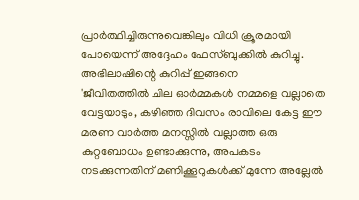പ്രാർത്ഥിച്ചിരുന്നുവെങ്കിലും വിധി ക്രൂരമായി പോയെന്ന് അദ്ദേഹം ഫേസ്ബുക്കിൽ കുറിച്ചു. അഭിലാഷിന്റെ കുറിപ്പ് ഇങ്ങനെ
'ജീവിതത്തിൽ ചില ഓർമ്മകൾ നമ്മളെ വല്ലാതെ വേട്ടയാടും, കഴിഞ്ഞ ദിവസം രാവിലെ കേട്ട ഈ മരണ വാർത്ത മനസ്സിൽ വല്ലാത്ത ഒരു കുറ്റബോധം ഉണ്ടാക്കുന്നു, അപകടം നടക്കുന്നതിന് മണിക്കൂറുകൾക്ക് മുന്നേ അല്ലേൽ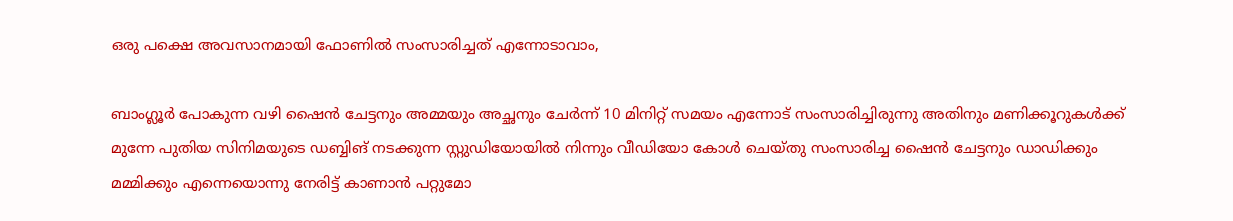ഒരു പക്ഷെ അവസാനമായി ഫോണിൽ സംസാരിച്ചത് എന്നോടാവാം,

ബാംഗ്ലൂർ പോകുന്ന വഴി ഷൈൻ ചേട്ടനും അമ്മയും അച്ഛനും ചേർന്ന് 10 മിനിറ്റ് സമയം എന്നോട് സംസാരിച്ചിരുന്നു അതിനും മണിക്കൂറുകൾക്ക് മുന്നേ പുതിയ സിനിമയുടെ ഡബ്ബിങ് നടക്കുന്ന സ്റ്റുഡിയോയിൽ നിന്നും വീഡിയോ കോൾ ചെയ്തു സംസാരിച്ച ഷൈൻ ചേട്ടനും ഡാഡിക്കും മമ്മിക്കും എന്നെയൊന്നു നേരിട്ട് കാണാൻ പറ്റുമോ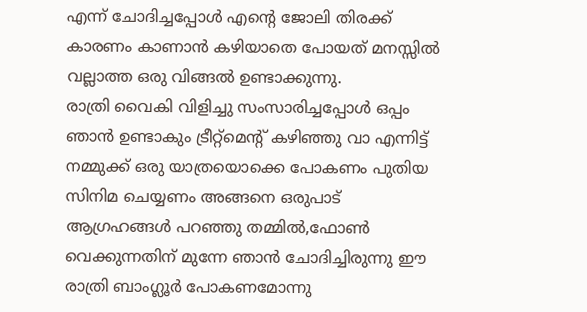എന്ന് ചോദിച്ചപ്പോൾ എന്റെ ജോലി തിരക്ക് കാരണം കാണാൻ കഴിയാതെ പോയത് മനസ്സിൽ വല്ലാത്ത ഒരു വിങ്ങൽ ഉണ്ടാക്കുന്നു.
രാത്രി വൈകി വിളിച്ചു സംസാരിച്ചപ്പോൾ ഒപ്പം ഞാൻ ഉണ്ടാകും ട്രീറ്റ്മെന്റ് കഴിഞ്ഞു വാ എന്നിട്ട് നമ്മുക്ക് ഒരു യാത്രയൊക്കെ പോകണം പുതിയ സിനിമ ചെയ്യണം അങ്ങനെ ഒരുപാട് ആഗ്രഹങ്ങൾ പറഞ്ഞു തമ്മിൽ,ഫോൺ വെക്കുന്നതിന് മുന്നേ ഞാൻ ചോദിച്ചിരുന്നു ഈ രാത്രി ബാംഗ്ലൂർ പോകണമോന്നു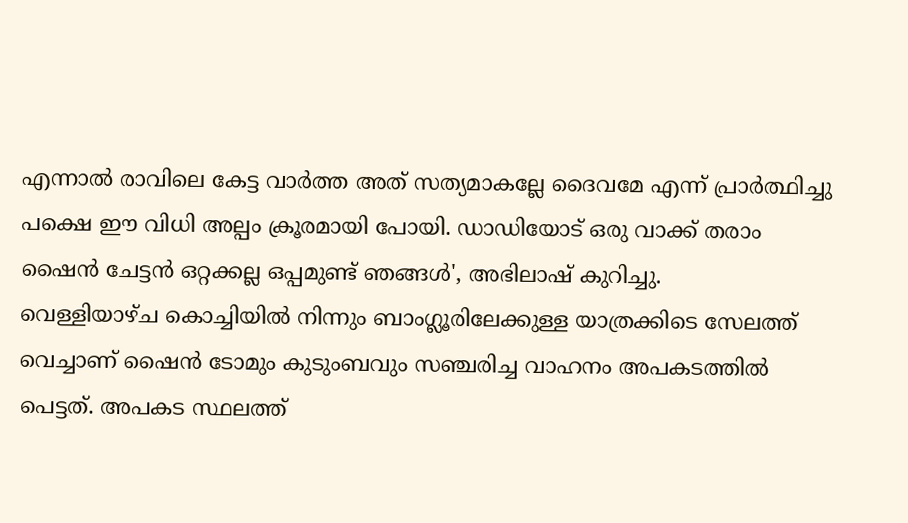എന്നാൽ രാവിലെ കേട്ട വാർത്ത അത് സത്യമാകല്ലേ ദൈവമേ എന്ന് പ്രാർത്ഥിച്ചു പക്ഷെ ഈ വിധി അല്പം ക്രൂരമായി പോയി. ഡാഡിയോട് ഒരു വാക്ക് തരാം ഷൈൻ ചേട്ടൻ ഒറ്റക്കല്ല ഒപ്പമുണ്ട് ഞങ്ങൾ', അഭിലാഷ് കുറിച്ചു.
വെള്ളിയാഴ്ച കൊച്ചിയിൽ നിന്നും ബാംഗ്ലൂരിലേക്കുള്ള യാത്രക്കിടെ സേലത്ത് വെച്ചാണ് ഷൈൻ ടോമും കുടുംബവും സഞ്ചരിച്ച വാഹനം അപകടത്തിൽ പെട്ടത്. അപകട സ്ഥലത്ത്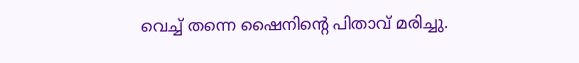വെച്ച് തന്നെ ഷൈനിന്റെ പിതാവ് മരിച്ചു.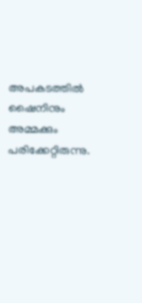അപകടത്തിൽ ഷൈനിനും അമ്മക്കും പരിക്കേറ്റിരുന്നു.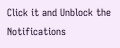Click it and Unblock the Notifications